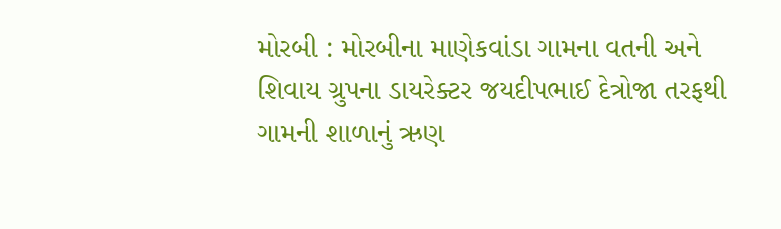મોરબી : મોરબીના માણેકવાંડા ગામના વતની અને શિવાય ગ્રુપના ડાયરેક્ટર જયદીપભાઈ દેત્રોજા તરફથી ગામની શાળાનું ઋણ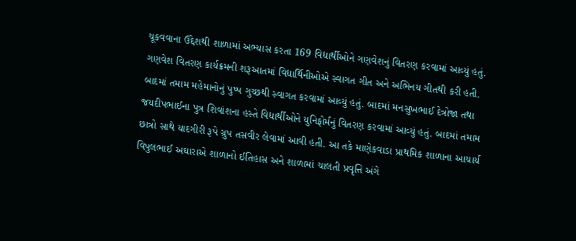ચૂકવવાના ઉદ્દેશથી શાળામાં અભ્યાસ કરતા 169 વિદ્યાર્થીઓને ગણવેશનું વિતરણ કરવામાં આવ્યું હતું. ગણવેશ વિતરણ કાર્યક્રમની શરૂઆતમાં વિદ્યાર્થિનીઓએ સ્વાગત ગીત અને અભિનય ગીતથી કરી હતી. બાદમાં તમામ મહેમાનોનું પુષ્પ ગુચ્છથી સ્વાગત કરવામાં આવ્યું હતું. બાદમાં મનસુખભાઈ દેત્રોજા તથા જયદીપભાઈના પુત્ર શિવાંશના હસ્તે વિદ્યાર્થીઓને યુનિફોર્મનું વિતરણ કરવામાં આવ્યું હતું. બાદમાં તમામ છાત્રો સાથે યાદગીરી રૂપે ગ્રુપ તસવીર લેવામાં આવી હતી. આ તકે માણેકવાડા પ્રાથમિક શાળાના આચાર્ય વિપુલભાઈ અઘારાએ શાળાનો ઈતિહાસ અને શાળામાં ચાલતી પ્રવૃત્તિ અંગે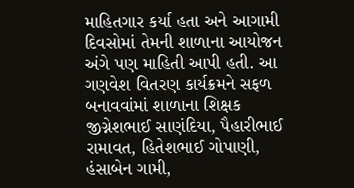માહિતગાર કર્યા હતા અને આગામી દિવસોમાં તેમની શાળાના આયોજન અંગે પણ માહિતી આપી હતી. આ ગણવેશ વિતરણ કાર્યક્રમને સફળ બનાવવાંમાં શાળાના શિક્ષક જીગ્નેશભાઈ સાણંદિયા, પૈહારીભાઈ રામાવત, હિતેશભાઈ ગોપાણી, હંસાબેન ગામી,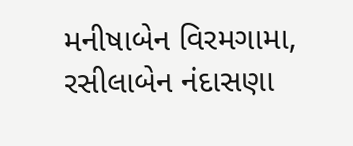મનીષાબેન વિરમગામા, રસીલાબેન નંદાસણા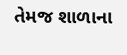તેમજ શાળાના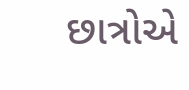છાત્રોએ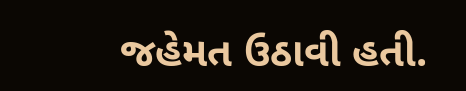જહેમત ઉઠાવી હતી.